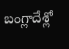బంగ్లాదేశ్లో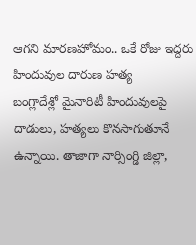ఆగని మారణహోమం.. ఒకే రోజు ఇద్దరు హిందువుల దారుణ హత్య
బంగ్లాదేశ్లో మైనారిటీ హిందువులపై దాడులు, హత్యలు కొనసాగుతూనే ఉన్నాయి. తాజాగా నార్సింగ్డి జిల్లా,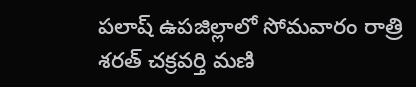పలాష్ ఉపజిల్లాలో సోమవారం రాత్రి శరత్ చక్రవర్తి మణి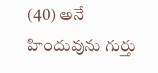(40) అనే హిందువును గుర్తు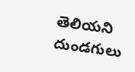తెలియని దుండగులు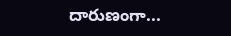దారుణంగా...